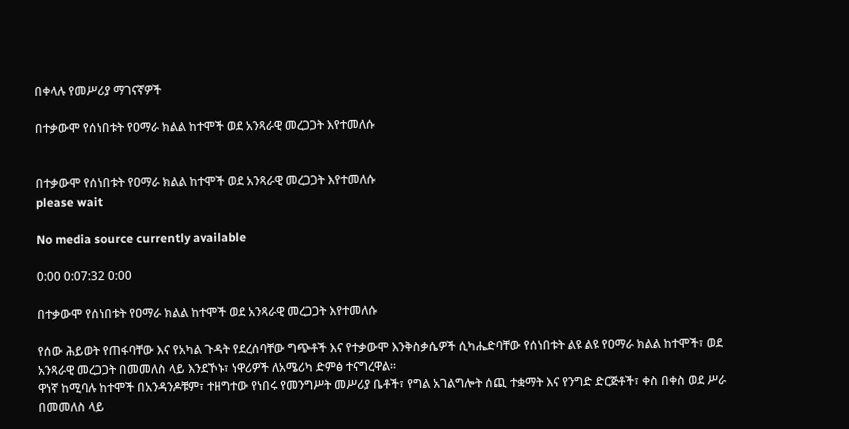በቀላሉ የመሥሪያ ማገናኛዎች

በተቃውሞ የሰነበቱት የዐማራ ክልል ከተሞች ወደ አንጻራዊ መረጋጋት እየተመለሱ


በተቃውሞ የሰነበቱት የዐማራ ክልል ከተሞች ወደ አንጻራዊ መረጋጋት እየተመለሱ
please wait

No media source currently available

0:00 0:07:32 0:00

በተቃውሞ የሰነበቱት የዐማራ ክልል ከተሞች ወደ አንጻራዊ መረጋጋት እየተመለሱ

የሰው ሕይወት የጠፋባቸው እና የአካል ጉዳት የደረሰባቸው ግጭቶች እና የተቃውሞ እንቅስቃሴዎች ሲካሔድባቸው የሰነበቱት ልዩ ልዩ የዐማራ ክልል ከተሞች፣ ወደ አንጻራዊ መረጋጋት በመመለስ ላይ እንደኾኑ፣ ነዋሪዎች ለአሜሪካ ድምፅ ተናግረዋል፡፡
ዋነኛ ከሚባሉ ከተሞች በአንዳንዶቹም፣ ተዘግተው የነበሩ የመንግሥት መሥሪያ ቤቶች፣ የግል አገልግሎት ሰጪ ተቋማት እና የንግድ ድርጅቶች፣ ቀስ በቀስ ወደ ሥራ በመመለስ ላይ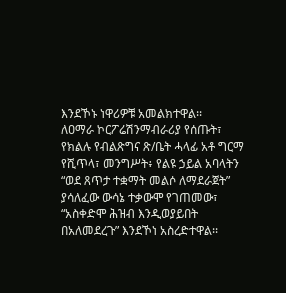እንደኾኑ ነዋሪዎቹ አመልክተዋል፡፡
ለዐማራ ኮርፖሬሽንማብራሪያ የሰጡት፣ የክልሉ የብልጽግና ጽ/ቤት ሓላፊ አቶ ግርማ የሺጥላ፣ መንግሥት፥ የልዩ ኃይል አባላትን “ወደ ጸጥታ ተቋማት መልሶ ለማደራጀት” ያሳለፈው ውሳኔ ተቃውሞ የገጠመው፣ “አስቀድሞ ሕዝብ እንዲወያይበት በአለመደረጉ” እንደኾነ አስረድተዋል፡፡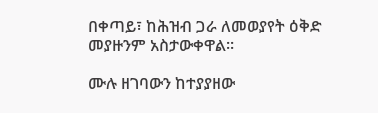በቀጣይ፣ ከሕዝብ ጋራ ለመወያየት ዕቅድ መያዙንም አስታውቀዋል፡፡

ሙሉ ዘገባውን ከተያያዘው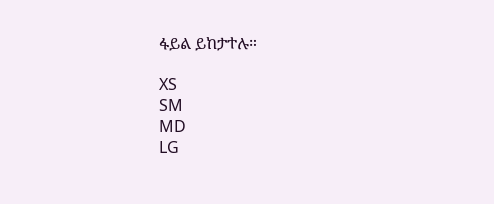ፋይል ይከታተሉ።

XS
SM
MD
LG